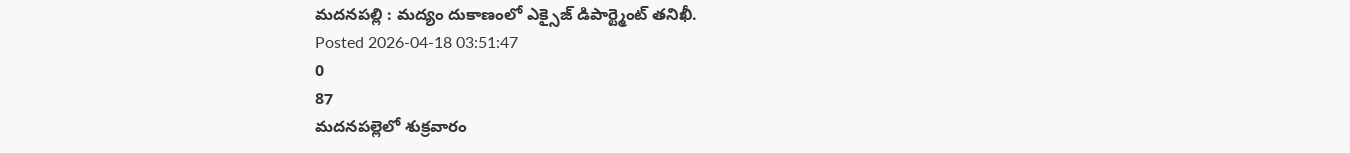మదనపల్లి : మద్యం దుకాణంలో ఎక్సైజ్ డిపార్ట్మెంట్ తనిఖీ.
Posted 2026-04-18 03:51:47
0
87
మదనపల్లెలో శుక్రవారం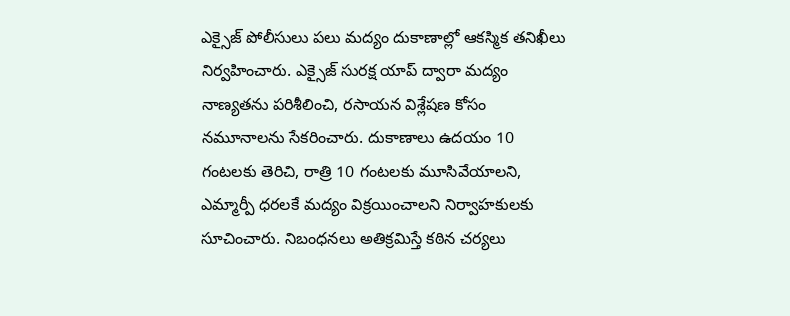ఎక్సైజ్ పోలీసులు పలు మద్యం దుకాణాల్లో ఆకస్మిక తనిఖీలు నిర్వహించారు. ఎక్సైజ్ సురక్ష యాప్ ద్వారా మద్యం నాణ్యతను పరిశీలించి, రసాయన విశ్లేషణ కోసం నమూనాలను సేకరించారు. దుకాణాలు ఉదయం 10 గంటలకు తెరిచి, రాత్రి 10 గంటలకు మూసివేయాలని, ఎమ్మార్పీ ధరలకే మద్యం విక్రయించాలని నిర్వాహకులకు సూచించారు. నిబంధనలు అతిక్రమిస్తే కఠిన చర్యలు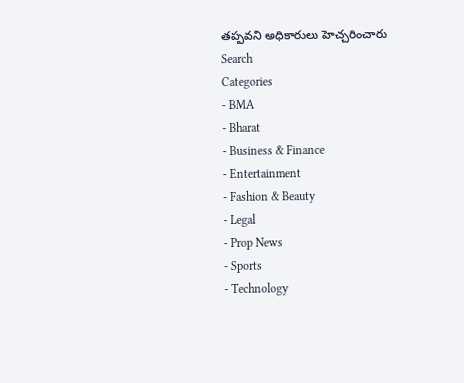తప్పవని అధికారులు హెచ్చరించారు
Search
Categories
- BMA
- Bharat
- Business & Finance
- Entertainment
- Fashion & Beauty
- Legal
- Prop News
- Sports
- Technology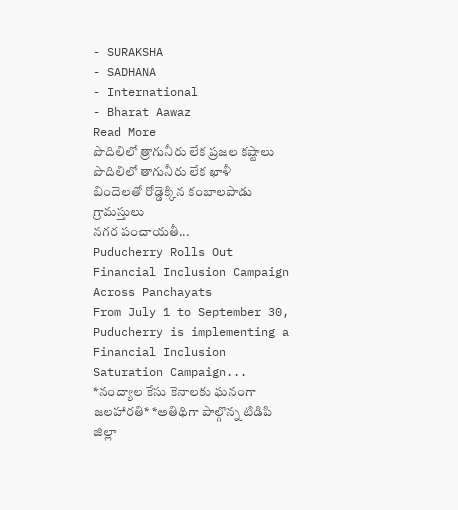- SURAKSHA
- SADHANA
- International
- Bharat Aawaz
Read More
పొదిలిలో త్రాగునీరు లేక ప్రజల కష్టాలు
పొదిలిలో తాగునీరు లేక ఖాళీ బిందెలతో రోడ్డెక్కిన కంబాలపాడు గ్రామస్తులు
నగర పంచాయతీ...
Puducherry Rolls Out Financial Inclusion Campaign Across Panchayats
From July 1 to September 30, Puducherry is implementing a Financial Inclusion Saturation Campaign...
*నంద్యాల కేసు కెనాలకు ఘనంగా జలహారతి* *అతిథిగా పాల్గొన్న టిడిపి జిల్లా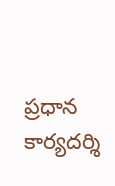ప్రధాన కార్యదర్శి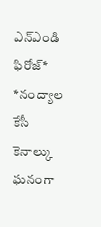ఎన్ఎండి ఫిరోజ్*
*నంద్యాల కేసీ కెనాల్కు ఘనంగా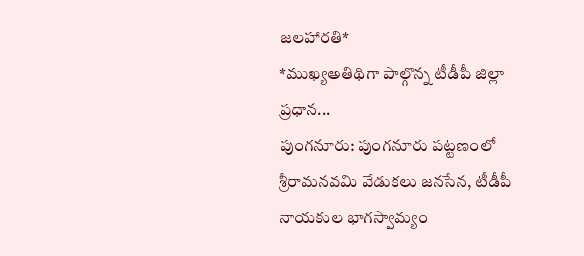జలహారతి*
*ముఖ్యఅతిథిగా పాల్గొన్న టీడీపీ జిల్లా ప్రధాన...
పుంగనూరు: పుంగనూరు పట్టణంలో శ్రీరామనవమి వేడుకలు జనసేన, టీడీపీ నాయకుల భాగస్వామ్యం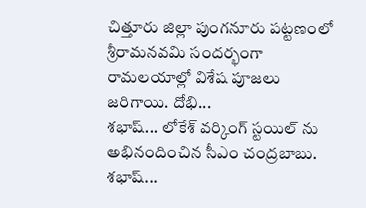చిత్తూరు జిల్లా పుంగనూరు పట్టణంలో శ్రీరామనవమి సందర్భంగా రామలయాల్లో విశేష పూజలు జరిగాయి. దోభి...
శభాష్... లోకేశ్ వర్కింగ్ స్టయిల్ ను అభినందించిన సీఎం చంద్రబాబు.
శభాష్...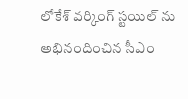లోకేశ్ వర్కింగ్ స్టయిల్ ను అభినందించిన సీఎం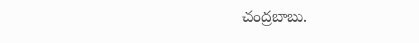చంద్రబాబు.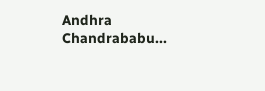Andhra
Chandrababu...